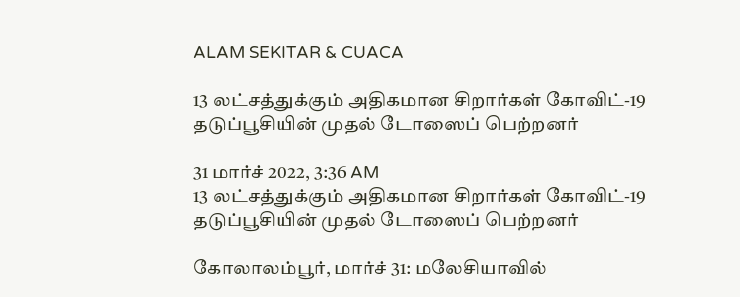ALAM SEKITAR & CUACA

13 லட்சத்துக்கும் அதிகமான சிறார்கள் கோவிட்-19 தடுப்பூசியின் முதல் டோஸைப் பெற்றனர்

31 மார்ச் 2022, 3:36 AM
13 லட்சத்துக்கும் அதிகமான சிறார்கள் கோவிட்-19 தடுப்பூசியின் முதல் டோஸைப் பெற்றனர்

கோலாலம்பூர், மார்ச் 31: மலேசியாவில்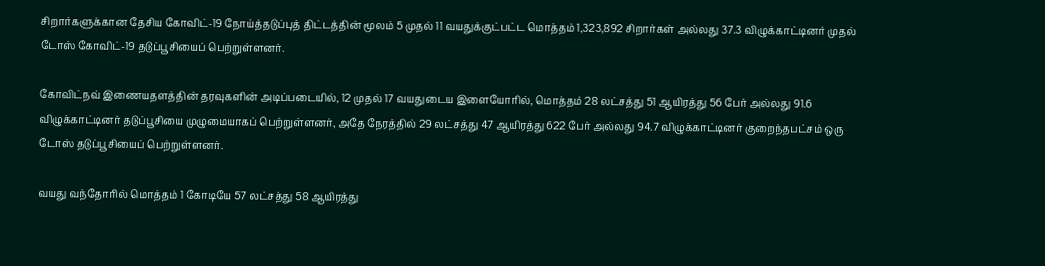சிறார்களுக்கான தேசிய கோவிட்-19 நோய்த்தடுப்புத் திட்டத்தின் மூலம் 5 முதல் 11 வயதுக்குட்பட்ட மொத்தம் 1,323,892 சிறார்கள் அல்லது 37.3 விழுக்காட்டினர் முதல் டோஸ் கோவிட்-19 தடுப்பூசியைப் பெற்றுள்ளனர்.

கோவிட்நவ் இணையதளத்தின் தரவுகளின் அடிப்படையில், 12 முதல் 17 வயதுடைய இளையோரில், மொத்தம் 28 லட்சத்து 51 ஆயிரத்து 56 பேர் அல்லது 91.6 விழுக்காட்டினர் தடுப்பூசியை முழுமையாகப் பெற்றுள்ளனர், அதே நேரத்தில் 29 லட்சத்து 47 ஆயிரத்து 622 பேர் அல்லது 94.7 விழுக்காட்டினர் குறைந்தபட்சம் ஒரு டோஸ் தடுப்பூசியைப் பெற்றுள்ளனர்.

வயது வந்தோரில் மொத்தம் 1 கோடியே 57 லட்சத்து 58 ஆயிரத்து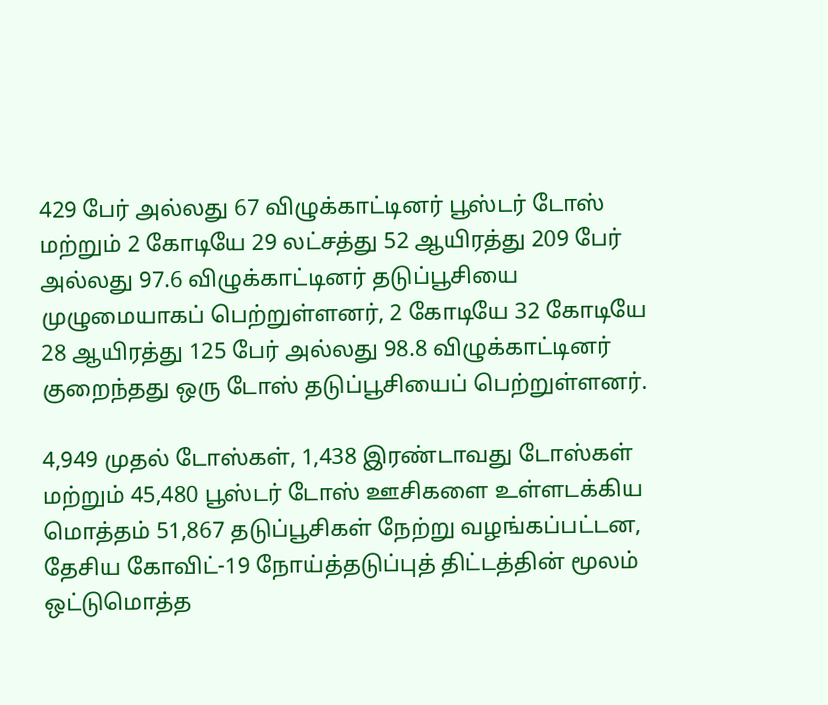429 பேர் அல்லது 67 விழுக்காட்டினர் பூஸ்டர் டோஸ் மற்றும் 2 கோடியே 29 லட்சத்து 52 ஆயிரத்து 209 பேர் அல்லது 97.6 விழுக்காட்டினர் தடுப்பூசியை முழுமையாகப் பெற்றுள்ளனர், 2 கோடியே 32 கோடியே 28 ஆயிரத்து 125 பேர் அல்லது 98.8 விழுக்காட்டினர் குறைந்தது ஒரு டோஸ் தடுப்பூசியைப் பெற்றுள்ளனர்.

4,949 முதல் டோஸ்கள், 1,438 இரண்டாவது டோஸ்கள் மற்றும் 45,480 பூஸ்டர் டோஸ் ஊசிகளை உள்ளடக்கிய மொத்தம் 51,867 தடுப்பூசிகள் நேற்று வழங்கப்பட்டன, தேசிய கோவிட்-19 நோய்த்தடுப்புத் திட்டத்தின் மூலம் ஒட்டுமொத்த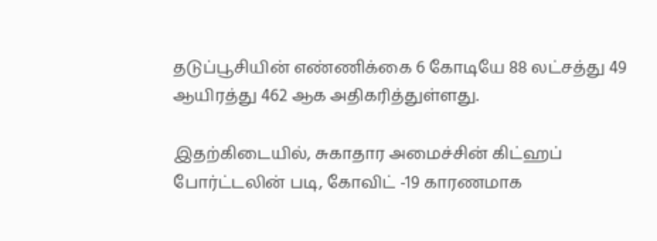தடுப்பூசியின் எண்ணிக்கை 6 கோடியே 88 லட்சத்து 49 ஆயிரத்து 462 ஆக அதிகரித்துள்ளது.

இதற்கிடையில், சுகாதார அமைச்சின் கிட்ஹப் போர்ட்டலின் படி, கோவிட் -19 காரணமாக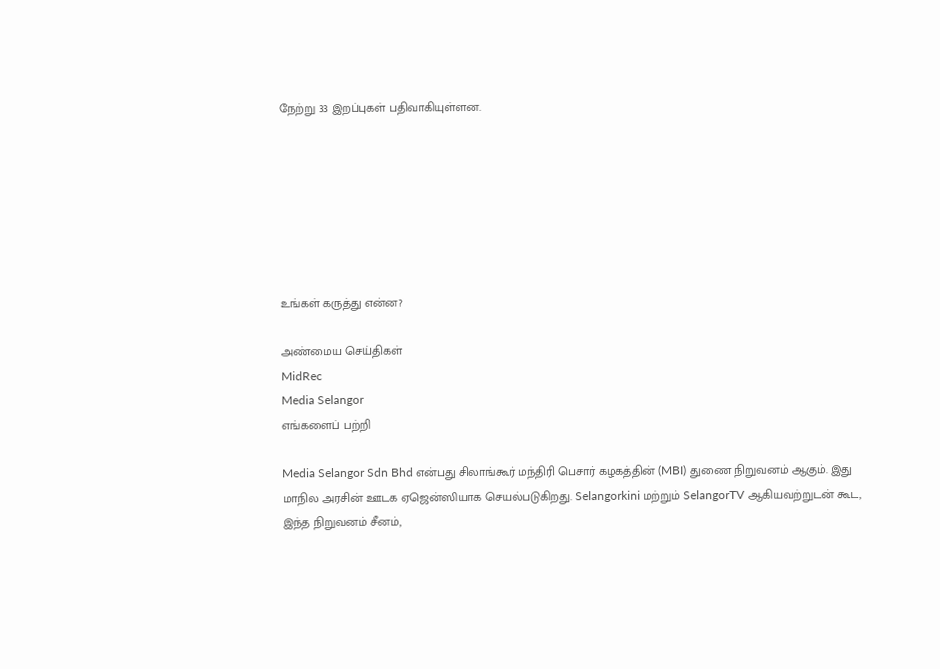நேற்று 33 இறப்புகள் பதிவாகியுள்ளன.







உங்கள் கருத்து என்ன?

அண்மைய செய்திகள்
MidRec
Media Selangor
எங்களைப் பற்றி

Media Selangor Sdn Bhd என்பது சிலாங்கூர் மந்திரி பெசார் கழகத்தின் (MBI) துணை நிறுவனம் ஆகும். இது மாநில அரசின் ஊடக ஏஜென்ஸியாக செயல்படுகிறது. Selangorkini மற்றும் SelangorTV ஆகியவற்றுடன் கூட, இந்த நிறுவனம் சீனம்,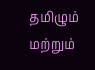தமிழும் மற்றும்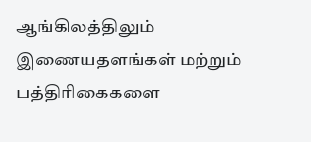ஆங்கிலத்திலும் இணையதளங்கள் மற்றும் பத்திரிகைகளை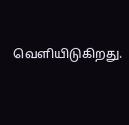வெளியிடுகிறது.